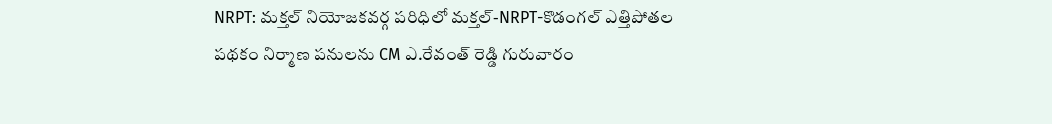NRPT: మక్తల్ నియోజకవర్గ పరిధిలో మక్తల్-NRPT-కొడంగల్ ఎత్తిపోతల పథకం నిర్మాణ పనులను CM ఎ.రేవంత్ రెడ్డి గురువారం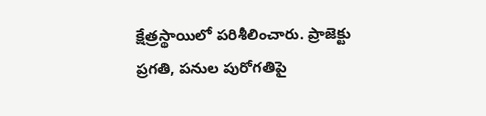క్షేత్రస్థాయిలో పరిశీలించారు. ప్రాజెక్టు ప్రగతి, పనుల పురోగతిపై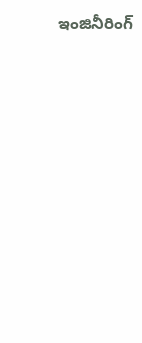ఇంజినీరింగ్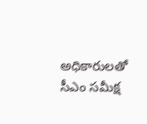అధికారులతో సీఎం సమీక్ష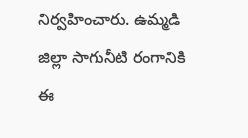నిర్వహించారు. ఉమ్మడి జిల్లా సాగునీటి రంగానికి ఈ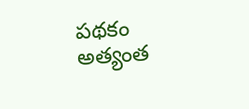పథకం అత్యంత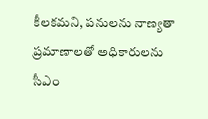కీలకమని, పనులను నాణ్యతా ప్రమాణాలతో అధికారులను సీఎం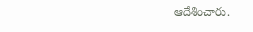ఆదేశించారు.